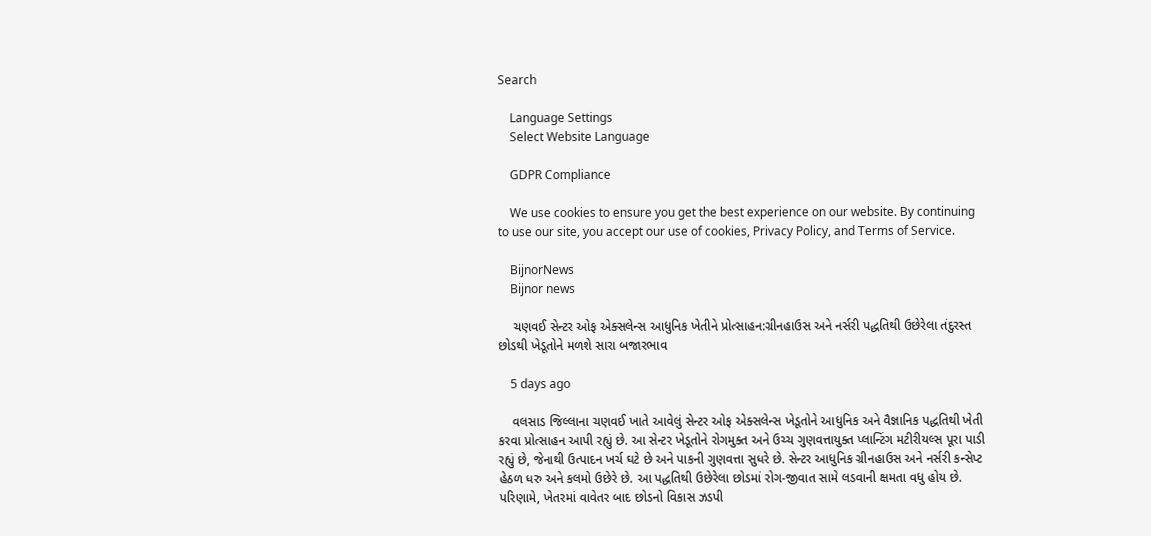Search

    Language Settings
    Select Website Language

    GDPR Compliance

    We use cookies to ensure you get the best experience on our website. By continuing to use our site, you accept our use of cookies, Privacy Policy, and Terms of Service.

    BijnorNews
    Bijnor news

    ચણવઈ સેન્ટર ઓફ એક્સલેન્સ આધુનિક ખેતીને પ્રોત્સાહન:ગ્રીનહાઉસ અને નર્સરી પદ્ધતિથી ઉછેરેલા તંદુરસ્ત છોડથી ખેડૂતોને મળશે સારા બજારભાવ

    5 days ago

    વલસાડ જિલ્લાના ચણવઈ ખાતે આવેલું સેન્ટર ઓફ એક્સલેન્સ ખેડૂતોને આધુનિક અને વૈજ્ઞાનિક પદ્ધતિથી ખેતી કરવા પ્રોત્સાહન આપી રહ્યું છે. આ સેન્ટર ખેડૂતોને રોગમુક્ત અને ઉચ્ચ ગુણવત્તાયુક્ત પ્લાન્ટિંગ મટીરીયલ્સ પૂરા પાડી રહ્યું છે, જેનાથી ઉત્પાદન ખર્ચ ઘટે છે અને પાકની ગુણવત્તા સુધરે છે. સેન્ટર આધુનિક ગ્રીનહાઉસ અને નર્સરી કન્સેપ્ટ હેઠળ ધરુ અને કલમો ઉછેરે છે. આ પદ્ધતિથી ઉછેરેલા છોડમાં રોગ-જીવાત સામે લડવાની ક્ષમતા વધુ હોય છે. પરિણામે, ખેતરમાં વાવેતર બાદ છોડનો વિકાસ ઝડપી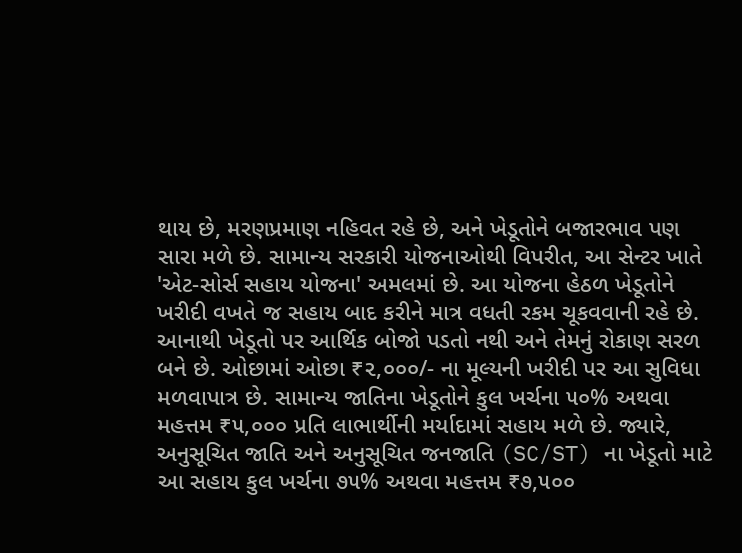થાય છે, મરણપ્રમાણ નહિવત રહે છે, અને ખેડૂતોને બજારભાવ પણ સારા મળે છે. સામાન્ય સરકારી યોજનાઓથી વિપરીત, આ સેન્ટર ખાતે 'એટ-સોર્સ સહાય યોજના' અમલમાં છે. આ યોજના હેઠળ ખેડૂતોને ખરીદી વખતે જ સહાય બાદ કરીને માત્ર વધતી રકમ ચૂકવવાની રહે છે. આનાથી ખેડૂતો પર આર્થિક બોજો પડતો નથી અને તેમનું રોકાણ સરળ બને છે. ઓછામાં ઓછા ₹૨,૦૦૦/- ના મૂલ્યની ખરીદી પર આ સુવિધા મળવાપાત્ર છે. સામાન્ય જાતિના ખેડૂતોને કુલ ખર્ચના ૫૦% અથવા મહત્તમ ₹૫,૦૦૦ પ્રતિ લાભાર્થીની મર્યાદામાં સહાય મળે છે. જ્યારે, અનુસૂચિત જાતિ અને અનુસૂચિત જનજાતિ (SC/ST) ના ખેડૂતો માટે આ સહાય કુલ ખર્ચના ૭૫% અથવા મહત્તમ ₹૭,૫૦૦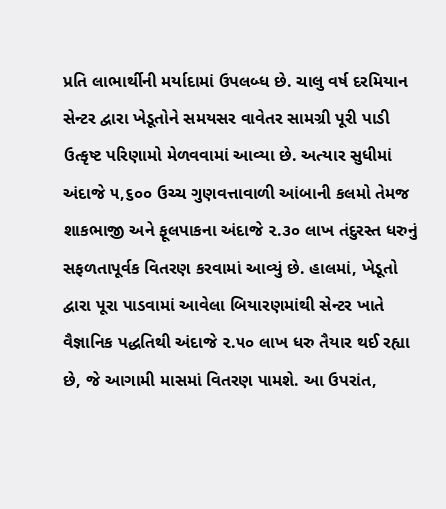પ્રતિ લાભાર્થીની મર્યાદામાં ઉપલબ્ધ છે. ચાલુ વર્ષ દરમિયાન સેન્ટર દ્વારા ખેડૂતોને સમયસર વાવેતર સામગ્રી પૂરી પાડી ઉત્કૃષ્ટ પરિણામો મેળવવામાં આવ્યા છે. અત્યાર સુધીમાં અંદાજે ૫,૬૦૦ ઉચ્ચ ગુણવત્તાવાળી આંબાની કલમો તેમજ શાકભાજી અને ફૂલપાકના અંદાજે ૨.૩૦ લાખ તંદુરસ્ત ધરુનું સફળતાપૂર્વક વિતરણ કરવામાં આવ્યું છે. હાલમાં, ખેડૂતો દ્વારા પૂરા પાડવામાં આવેલા બિયારણમાંથી સેન્ટર ખાતે વૈજ્ઞાનિક પદ્ધતિથી અંદાજે ૨.૫૦ લાખ ધરુ તૈયાર થઈ રહ્યા છે, જે આગામી માસમાં વિતરણ પામશે. આ ઉપરાંત,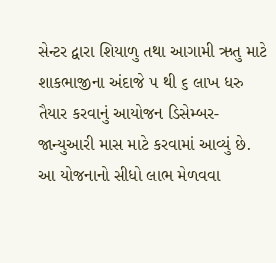સેન્ટર દ્વારા શિયાળુ તથા આગામી ઋતુ માટે શાકભાજીના અંદાજે ૫ થી ૬ લાખ ધરુ તૈયાર કરવાનું આયોજન ડિસેમ્બર-જાન્યુઆરી માસ માટે કરવામાં આવ્યું છે. આ યોજનાનો સીધો લાભ મેળવવા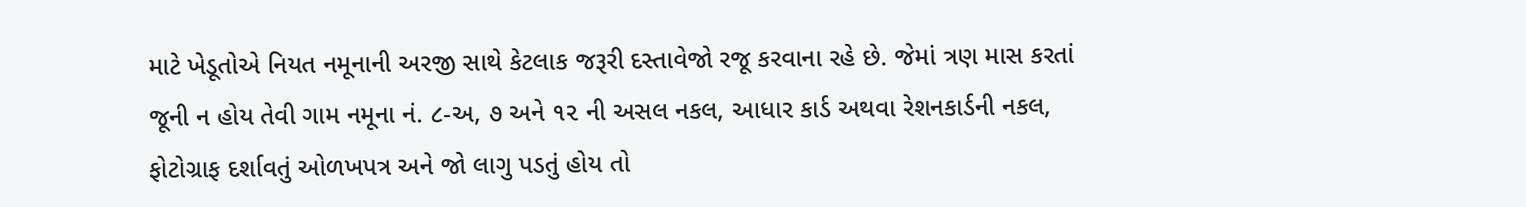માટે ખેડૂતોએ નિયત નમૂનાની અરજી સાથે કેટલાક જરૂરી દસ્તાવેજો રજૂ કરવાના રહે છે. જેમાં ત્રણ માસ કરતાં જૂની ન હોય તેવી ગામ નમૂના નં. ૮-અ, ૭ અને ૧૨ ની અસલ નકલ, આધાર કાર્ડ અથવા રેશનકાર્ડની નકલ, ફોટોગ્રાફ દર્શાવતું ઓળખપત્ર અને જો લાગુ પડતું હોય તો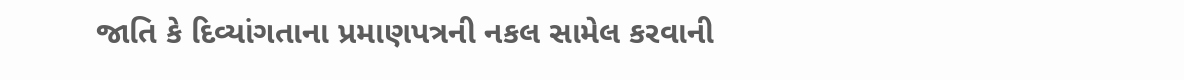જાતિ કે દિવ્યાંગતાના પ્રમાણપત્રની નકલ સામેલ કરવાની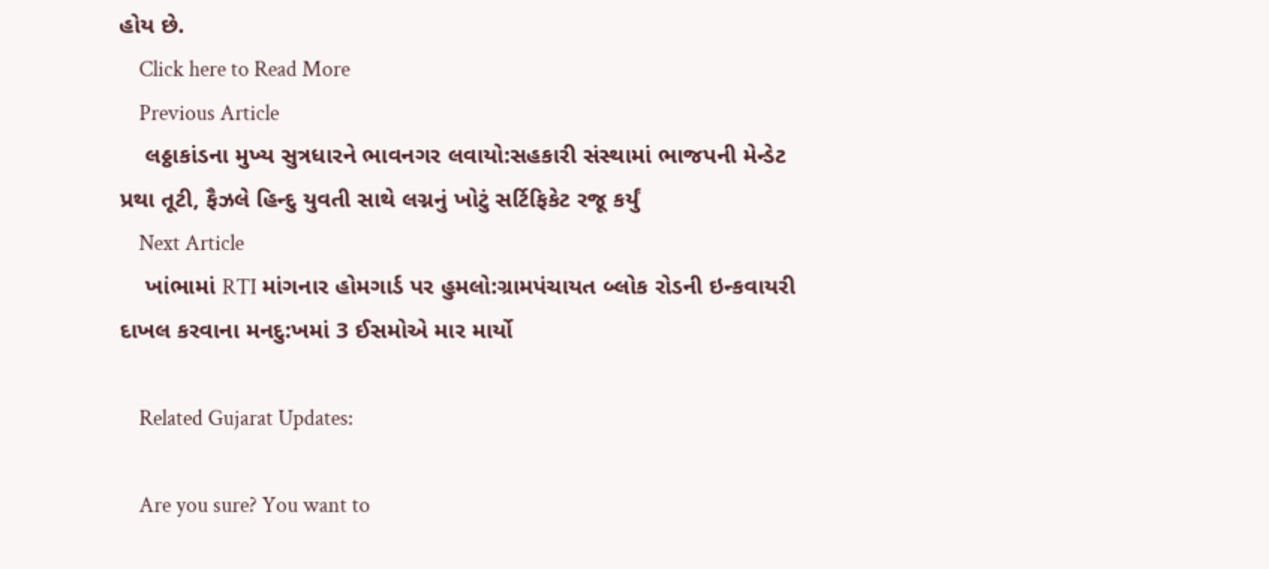હોય છે.
    Click here to Read More
    Previous Article
    લઠ્ઠાકાંડના મુખ્ય સુત્રધારને ભાવનગર લવાયો:સહકારી સંસ્થામાં ભાજપની મેન્ડેટ પ્રથા તૂટી, ફૈઝલે હિન્દુ યુવતી સાથે લગ્નનું ખોટું સર્ટિફિકેટ રજૂ કર્યું
    Next Article
    ખાંભામાં RTI માંગનાર હોમગાર્ડ પર હુમલો:ગ્રામપંચાયત બ્લોક રોડની ઇન્કવાયરી દાખલ કરવાના મનદુ:ખમાં 3 ઈસમોએ માર માર્યો

    Related Gujarat Updates:

    Are you sure? You want to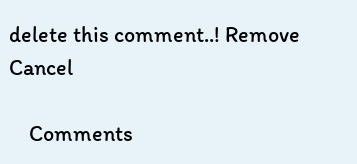delete this comment..! Remove Cancel

    Comments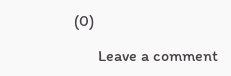(0)

      Leave a comment